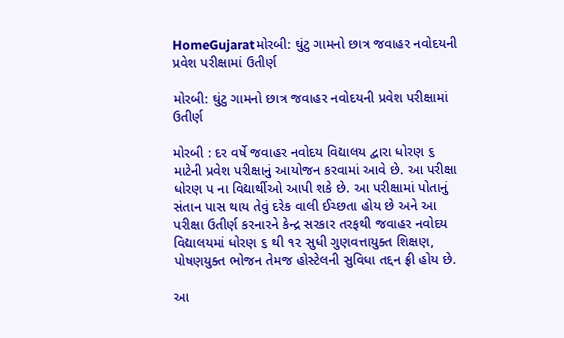HomeGujaratમોરબી: ઘુંટુ ગામનો છાત્ર જવાહર નવોદયની પ્રવેશ પરીક્ષામાં ઉતીર્ણ

મોરબી: ઘુંટુ ગામનો છાત્ર જવાહર નવોદયની પ્રવેશ પરીક્ષામાં ઉતીર્ણ

મોરબી : દર વર્ષે જવાહર નવોદય વિદ્યાલય દ્વારા ધોરણ ૬ માટેની પ્રવેશ પરીક્ષાનું આયોજન કરવામાં આવે છે. આ પરીક્ષા ધોરણ પ ના વિદ્યાર્થીઓ આપી શકે છે. આ પરીક્ષામાં પોતાનું સંતાન પાસ થાય તેવું દરેક વાલી ઈચ્છતા હોય છે અને આ પરીક્ષા ઉતીર્ણ કરનારને કેન્દ્ર સરકાર તરફથી જવાહર નવોદય વિદ્યાલયમાં ધોરણ ૬ થી ૧૨ સુધી ગુણવત્તાયુક્ત શિક્ષણ, પોષણયુક્ત ભોજન તેમજ હોસ્ટેલની સુવિધા તદ્દન ફ્રી હોય છે.

આ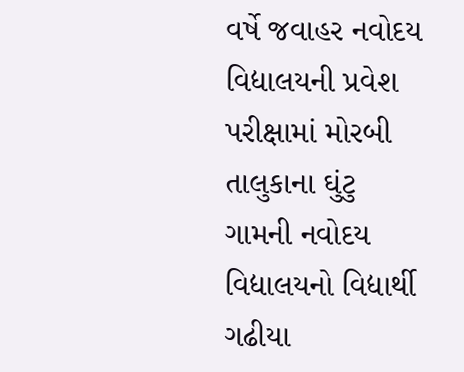વર્ષે જવાહર નવોદય વિદ્યાલયની પ્રવેશ પરીક્ષામાં મોરબી તાલુકાના ઘુંટુ ગામની નવોદય વિદ્યાલયનો વિદ્યાર્થી ગઢીયા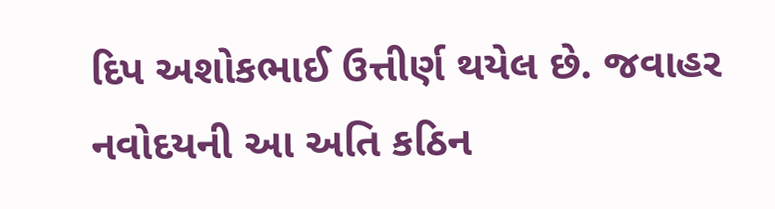દિપ અશોકભાઈ ઉત્તીર્ણ થયેલ છે. જવાહર નવોદયની આ અતિ કઠિન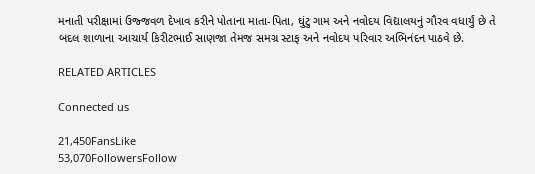મનાતી પરીક્ષામાં ઉજ્જવળ દેખાવ કરીને પોતાના માતા-પિતા, ઘુંટુ ગામ અને નવોદય વિદ્યાલયનું ગૌરવ વધાર્યું છે તે બદલ શાળાના આચાર્ય કિરીટભાઈ સાણજા તેમજ સમગ્ર સ્ટાફ અને નવોદય પરિવાર અભિનંદન પાઠવે છે.

RELATED ARTICLES

Connected us

21,450FansLike
53,070FollowersFollow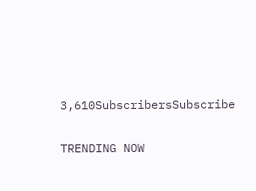3,610SubscribersSubscribe

TRENDING NOW